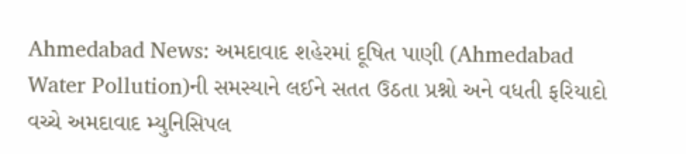Ahmedabad News: અમદાવાદ શહેરમાં દૂષિત પાણી (Ahmedabad Water Pollution)ની સમસ્યાને લઈને સતત ઉઠતા પ્રશ્નો અને વધતી ફરિયાદો વચ્ચે અમદાવાદ મ્યુનિસિપલ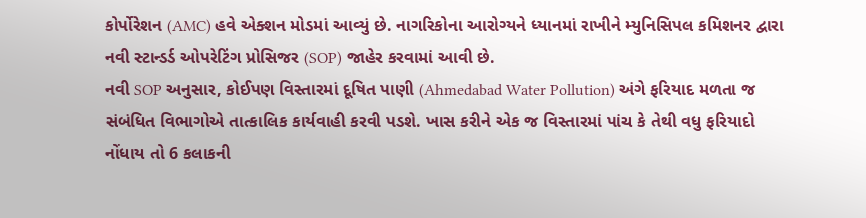કોર્પોરેશન (AMC) હવે એક્શન મોડમાં આવ્યું છે. નાગરિકોના આરોગ્યને ધ્યાનમાં રાખીને મ્યુનિસિપલ કમિશનર દ્વારા નવી સ્ટાન્ડર્ડ ઓપરેટિંગ પ્રોસિજર (SOP) જાહેર કરવામાં આવી છે.
નવી SOP અનુસાર, કોઈપણ વિસ્તારમાં દૂષિત પાણી (Ahmedabad Water Pollution) અંગે ફરિયાદ મળતા જ સંબંધિત વિભાગોએ તાત્કાલિક કાર્યવાહી કરવી પડશે. ખાસ કરીને એક જ વિસ્તારમાં પાંચ કે તેથી વધુ ફરિયાદો નોંધાય તો 6 કલાકની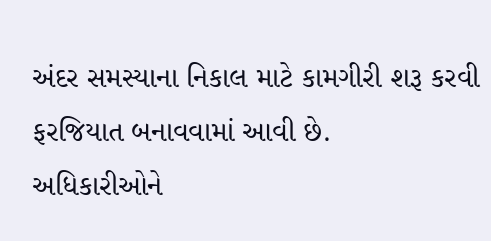અંદર સમસ્યાના નિકાલ માટે કામગીરી શરૂ કરવી ફરજિયાત બનાવવામાં આવી છે.
અધિકારીઓને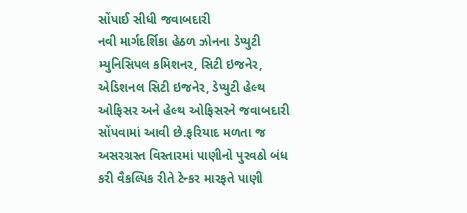સોંપાઈ સીધી જવાબદારી
નવી માર્ગદર્શિકા હેઠળ ઝોનના ડેપ્યુટી મ્યુનિસિપલ કમિશનર, સિટી ઇજનેર, એડિશનલ સિટી ઇજનેર, ડેપ્યુટી હેલ્થ ઓફિસર અને હેલ્થ ઓફિસરને જવાબદારી સોંપવામાં આવી છે.ફરિયાદ મળતા જ અસરગ્રસ્ત વિસ્તારમાં પાણીનો પુરવઠો બંધ કરી વૈકલ્પિક રીતે ટેન્કર મારફતે પાણી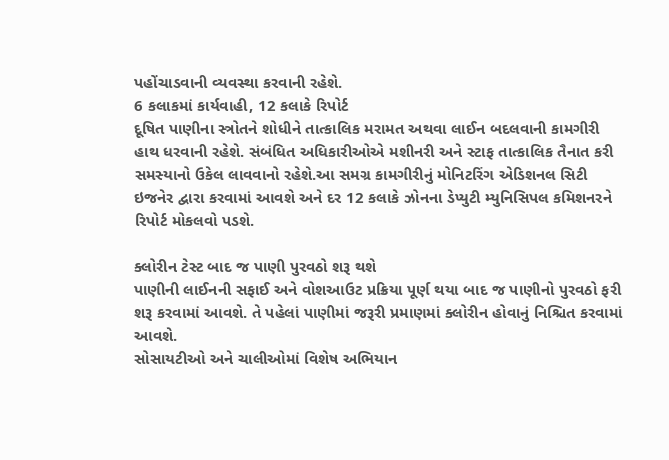પહોંચાડવાની વ્યવસ્થા કરવાની રહેશે.
6 કલાકમાં કાર્યવાહી, 12 કલાકે રિપોર્ટ
દૂષિત પાણીના સ્ત્રોતને શોધીને તાત્કાલિક મરામત અથવા લાઈન બદલવાની કામગીરી હાથ ધરવાની રહેશે. સંબંધિત અધિકારીઓએ મશીનરી અને સ્ટાફ તાત્કાલિક તૈનાત કરી સમસ્યાનો ઉકેલ લાવવાનો રહેશે.આ સમગ્ર કામગીરીનું મોનિટરિંગ એડિશનલ સિટી ઇજનેર દ્વારા કરવામાં આવશે અને દર 12 કલાકે ઝોનના ડેપ્યુટી મ્યુનિસિપલ કમિશનરને રિપોર્ટ મોકલવો પડશે.

ક્લોરીન ટેસ્ટ બાદ જ પાણી પુરવઠો શરૂ થશે
પાણીની લાઈનની સફાઈ અને વોશઆઉટ પ્રક્રિયા પૂર્ણ થયા બાદ જ પાણીનો પુરવઠો ફરી શરૂ કરવામાં આવશે. તે પહેલાં પાણીમાં જરૂરી પ્રમાણમાં ક્લોરીન હોવાનું નિશ્ચિત કરવામાં આવશે.
સોસાયટીઓ અને ચાલીઓમાં વિશેષ અભિયાન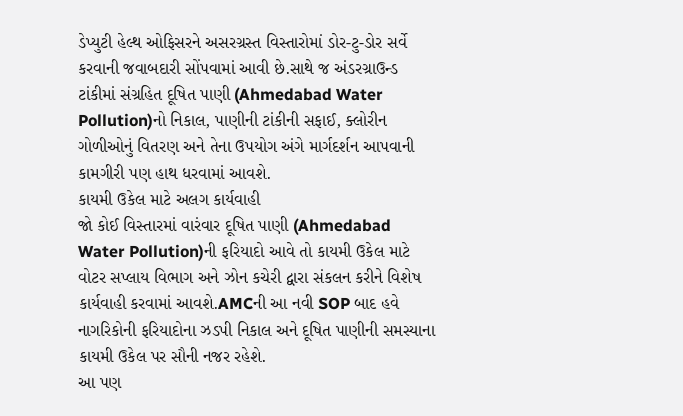ડેપ્યુટી હેલ્થ ઓફિસરને અસરગ્રસ્ત વિસ્તારોમાં ડોર-ટુ-ડોર સર્વે કરવાની જવાબદારી સોંપવામાં આવી છે.સાથે જ અંડરગ્રાઉન્ડ ટાંકીમાં સંગ્રહિત દૂષિત પાણી (Ahmedabad Water Pollution)નો નિકાલ, પાણીની ટાંકીની સફાઈ, ક્લોરીન ગોળીઓનું વિતરણ અને તેના ઉપયોગ અંગે માર્ગદર્શન આપવાની કામગીરી પણ હાથ ધરવામાં આવશે.
કાયમી ઉકેલ માટે અલગ કાર્યવાહી
જો કોઈ વિસ્તારમાં વારંવાર દૂષિત પાણી (Ahmedabad Water Pollution)ની ફરિયાદો આવે તો કાયમી ઉકેલ માટે વોટર સપ્લાય વિભાગ અને ઝોન કચેરી દ્વારા સંકલન કરીને વિશેષ કાર્યવાહી કરવામાં આવશે.AMCની આ નવી SOP બાદ હવે નાગરિકોની ફરિયાદોના ઝડપી નિકાલ અને દૂષિત પાણીની સમસ્યાના કાયમી ઉકેલ પર સૌની નજર રહેશે.
આ પણ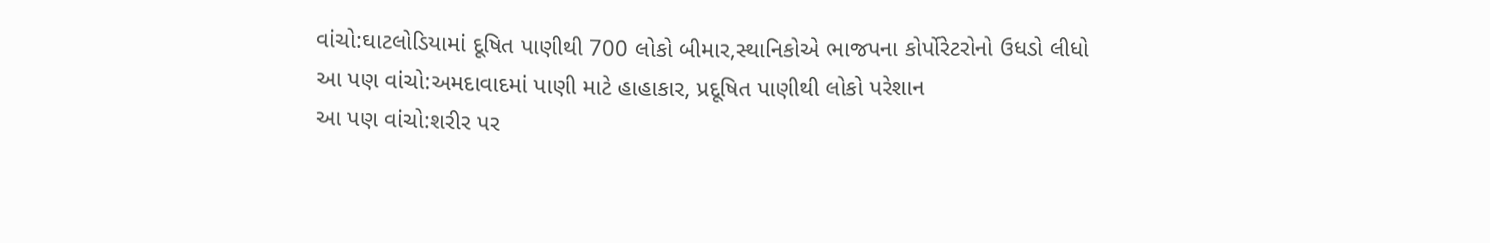વાંચો:ઘાટલોડિયામાં દૂષિત પાણીથી 700 લોકો બીમાર,સ્થાનિકોએ ભાજપના કોર્પોરેટરોનો ઉધડો લીધો
આ પણ વાંચો:અમદાવાદમાં પાણી માટે હાહાકાર, પ્રદૂષિત પાણીથી લોકો પરેશાન
આ પણ વાંચો:શરીર પર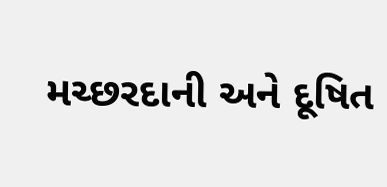મચ્છરદાની અને દૂષિત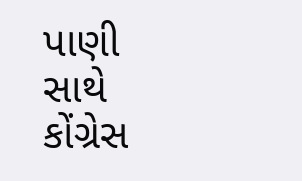પાણી સાથે કોંગ્રેસ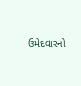ઉમેદવારનો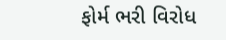ફોર્મ ભરી વિરોધ